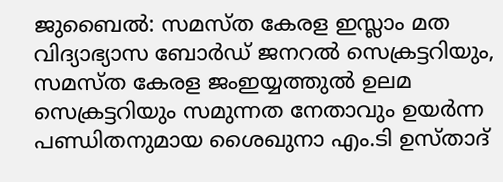ജുബൈൽ: സമസ്ത കേരള ഇസ്ലാം മത വിദ്യാഭ്യാസ ബോർഡ് ജനറൽ സെക്രട്ടറിയും, സമസ്ത കേരള ജംഇയ്യത്തുൽ ഉലമ സെക്രട്ടറിയും സമുന്നത നേതാവും ഉയർന്ന പണ്ഡിതനുമായ ശൈഖുനാ എം.ടി ഉസ്താദ്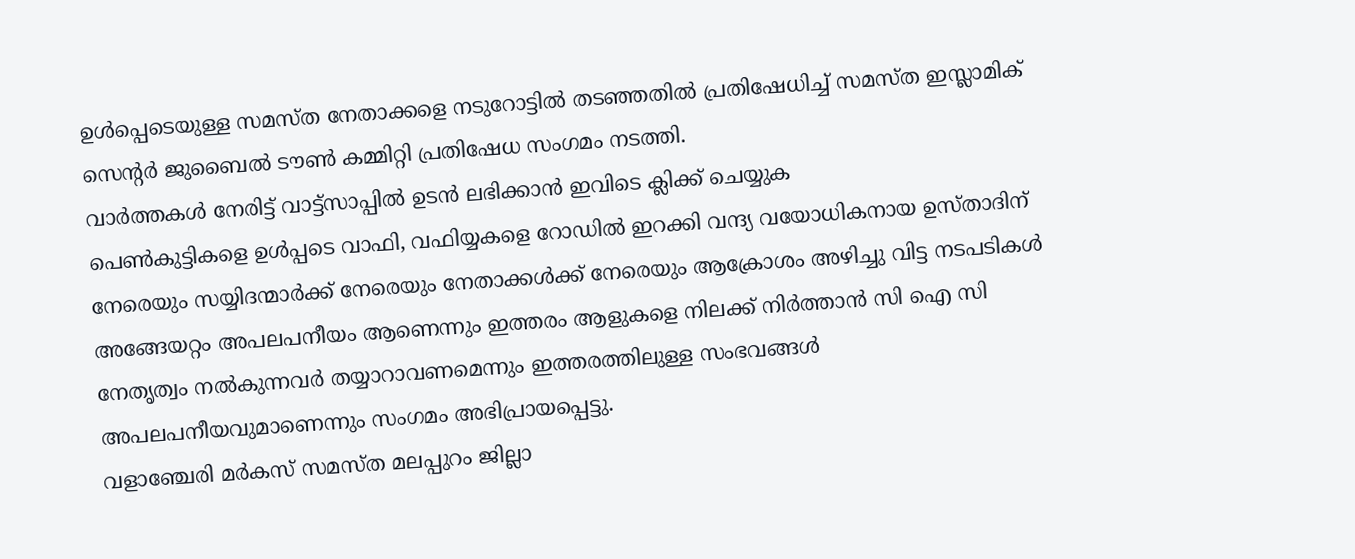ഉൾപ്പെടെയുള്ള സമസ്ത നേതാക്കളെ നടുറോട്ടിൽ തടഞ്ഞതിൽ പ്രതിഷേധിച്ച് സമസ്ത ഇസ്ലാമിക് സെന്റർ ജുബൈൽ ടൗൺ കമ്മിറ്റി പ്രതിഷേധ സംഗമം നടത്തി.
വാർത്തകൾ നേരിട്ട് വാട്ട്സാപ്പിൽ ഉടൻ ലഭിക്കാൻ ഇവിടെ ക്ലിക്ക് ചെയ്യുക
പെൺകുട്ടികളെ ഉൾപ്പടെ വാഫി, വഫിയ്യകളെ റോഡിൽ ഇറക്കി വന്ദ്യ വയോധികനായ ഉസ്താദിന് നേരെയും സയ്യിദന്മാർക്ക് നേരെയും നേതാക്കൾക്ക് നേരെയും ആക്രോശം അഴിച്ചു വിട്ട നടപടികൾ അങ്ങേയറ്റം അപലപനീയം ആണെന്നും ഇത്തരം ആളുകളെ നിലക്ക് നിർത്താൻ സി ഐ സി നേതൃത്വം നൽകുന്നവർ തയ്യാറാവണമെന്നും ഇത്തരത്തിലുള്ള സംഭവങ്ങൾ അപലപനീയവുമാണെന്നും സംഗമം അഭിപ്രായപ്പെട്ടു.
വളാഞ്ചേരി മർകസ് സമസ്ത മലപ്പുറം ജില്ലാ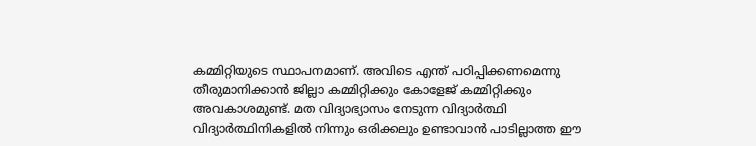കമ്മിറ്റിയുടെ സ്ഥാപനമാണ്. അവിടെ എന്ത് പഠിപ്പിക്കണമെന്നു തീരുമാനിക്കാൻ ജില്ലാ കമ്മിറ്റിക്കും കോളേജ് കമ്മിറ്റിക്കും അവകാശമുണ്ട്. മത വിദ്യാഭ്യാസം നേടുന്ന വിദ്യാർത്ഥി വിദ്യാർത്ഥിനികളിൽ നിന്നും ഒരിക്കലും ഉണ്ടാവാൻ പാടില്ലാത്ത ഈ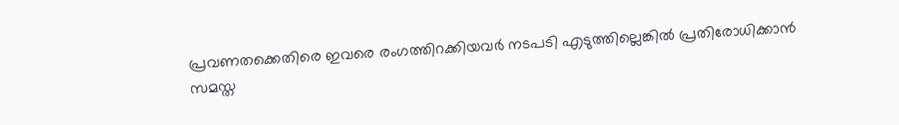പ്രവണതക്കെതിരെ ഇവരെ രംഗത്തിറക്കിയവർ നടപടി എടുത്തില്ലെങ്കിൽ പ്രതിരോധിക്കാൻ സമസ്ത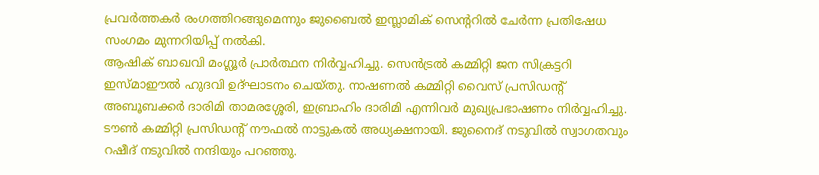പ്രവർത്തകർ രംഗത്തിറങ്ങുമെന്നും ജുബൈൽ ഇസ്ലാമിക് സെന്ററിൽ ചേർന്ന പ്രതിഷേധ സംഗമം മുന്നറിയിപ്പ് നൽകി.
ആഷിക് ബാഖവി മംഗ്ലൂർ പ്രാർത്ഥന നിർവ്വഹിച്ചു. സെൻട്രൽ കമ്മിറ്റി ജന സിക്രട്ടറി ഇസ്മാഈൽ ഹുദവി ഉദ്ഘാടനം ചെയ്തു. നാഷണൽ കമ്മിറ്റി വൈസ് പ്രസിഡന്റ് അബൂബക്കർ ദാരിമി താമരശ്ശേരി, ഇബ്രാഹിം ദാരിമി എന്നിവർ മുഖ്യപ്രഭാഷണം നിർവ്വഹിച്ചു. ടൗൺ കമ്മിറ്റി പ്രസിഡന്റ് നൗഫൽ നാട്ടുകൽ അധ്യക്ഷനായി. ജുനൈദ് നടുവിൽ സ്വാഗതവും റഷീദ് നടുവിൽ നന്ദിയും പറഞ്ഞു.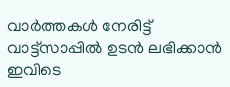വാർത്തകൾ നേരിട്ട് വാട്ട്സാപ്പിൽ ഉടൻ ലഭിക്കാൻ ഇവിടെ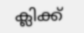ക്ലിക്ക്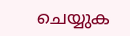ചെയ്യുക